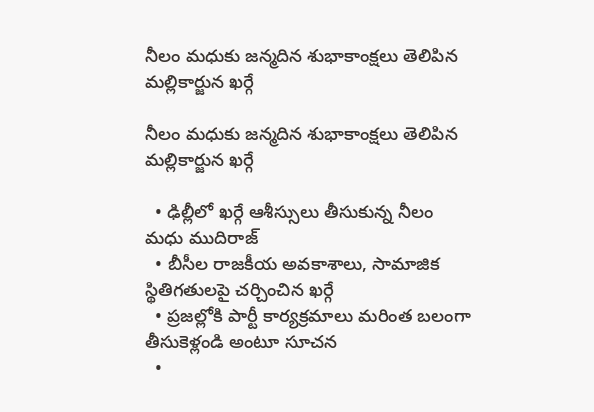నీలం మధుకు జన్మదిన శుభాకాంక్షలు తెలిపిన మల్లికార్జున ఖర్గే

నీలం మధుకు జన్మదిన శుభాకాంక్షలు తెలిపిన మల్లికార్జున ఖర్గే

  • ఢిల్లీలో ఖర్గే ఆశీస్సులు తీసుకున్న నీలం మధు ముదిరాజ్
  • బీసీల రాజకీయ అవకాశాలు, సామాజిక స్థితిగతులపై చర్చించిన ఖర్గే
  • ప్రజల్లోకి పార్టీ కార్యక్రమాలు మరింత బలంగా తీసుకెళ్లండి అంటూ సూచన
  •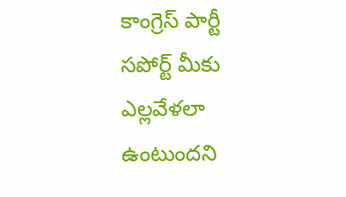కాంగ్రెస్ పార్టీ సపోర్ట్ మీకు ఎల్లవేళలా ఉంటుందని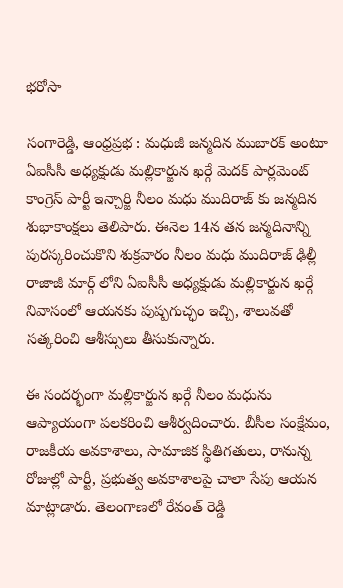భరోసా

సంగారెడ్డి, ఆంధ్రప్రభ : మధుజీ జన్మదిన ముబారక్ అంటూ ఏఐసీసీ అధ్యక్షుడు మల్లికార్జున ఖర్గే మెదక్ పార్లమెంట్ కాంగ్రెస్ పార్టీ ఇన్చార్జి నీలం మధు ముదిరాజ్ కు జన్మదిన శుభాకాంక్షలు తెలిపారు. ఈనెల 14న తన జన్మదినాన్ని పురస్కరించుకొని శుక్రవారం నీలం మధు ముదిరాజ్ ఢిల్లీ రాజాజీ మార్గ్ లోని ఏఐసీసీ అధ్యక్షుడు మల్లికార్జున ఖర్గే నివాసంలో ఆయనకు పుష్పగుచ్ఛం ఇచ్చి, శాలువతో సత్కరించి ఆశీస్సులు తీసుకున్నారు.

ఈ సందర్భంగా మల్లికార్జున ఖర్గే నీలం మధును ఆప్యాయంగా పలకరించి ఆశీర్వదించారు. బీసీల సంక్షేమం, రాజకీయ అవకాశాలు, సామాజిక స్థితిగతులు, రానున్న రోజుల్లో పార్టీ, ప్రభుత్వ అవకాశాలపై చాలా సేపు ఆయన మాట్లాడారు. తెలంగాణలో రేవంత్ రెడ్డి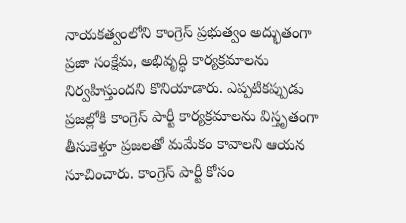నాయకత్వంలోని కాంగ్రెస్ ప్రభుత్వం అద్భుతంగా ప్రజా సంక్షేమ, అభివృద్ధి కార్యక్రమాలను నిర్వహిస్తుందని కొనియాడారు. ఎప్పటికప్పుడు ప్రజల్లోకి కాంగ్రెస్ పార్టీ కార్యక్రమాలను విస్తృతంగా తీసుకెళ్తూ ప్రజలతో మమేకం కావాలని ఆయన సూచించారు. కాంగ్రెస్ పార్టీ కోసం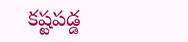కష్టపడ్డ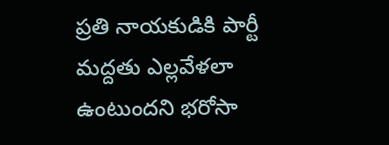ప్రతి నాయకుడికి పార్టీ మద్దతు ఎల్లవేళలా ఉంటుందని భరోసా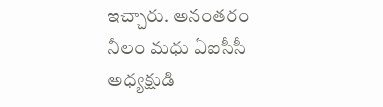ఇచ్చారు. అనంతరం నీలం మధు ఏఐసీసీ అధ్యక్షుడి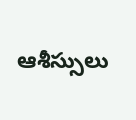ఆశీస్సులు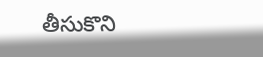తీసుకొని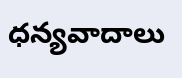ధన్యవాదాలు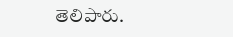తెలిపారు.